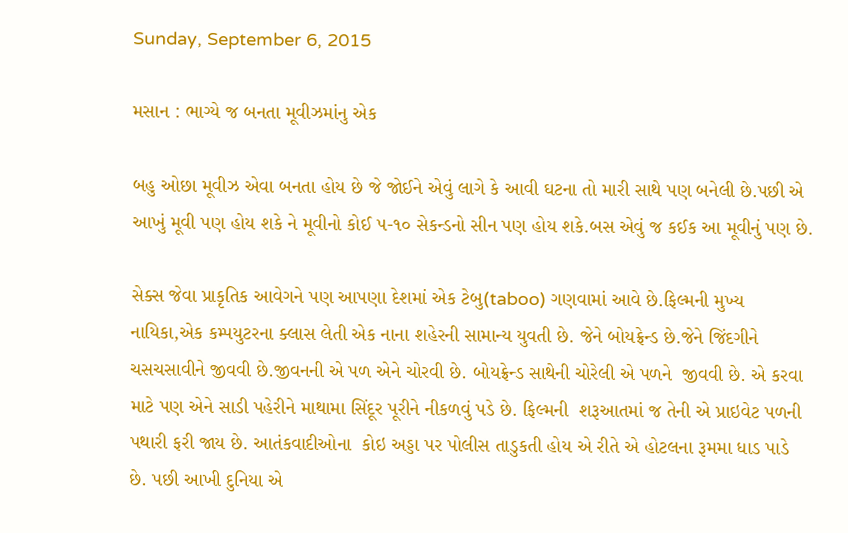Sunday, September 6, 2015

મસાન : ભાગ્યે જ બનતા મૂવીઝમાંનુ એક

બહુ ઓછા મૂવીઝ એવા બનતા હોય છે જે જોઈને એવું લાગે કે આવી ઘટના તો મારી સાથે પણ બનેલી છે.પછી એ આખું મૂવી પણ હોય શકે ને મૂવીનો કોઈ ૫-૧૦ સેકન્ડનો સીન પણ હોય શકે.બસ એવું જ કઈક આ મૂવીનું પણ છે.

સેક્સ જેવા પ્રાકૃતિક આવેગને પણ આપણા દેશમાં એક ટેબુ(taboo) ગણવામાં આવે છે.ફિલ્મની મુખ્ય નાયિકા,એક કમ્પયુટરના ક્લાસ લેતી એક નાના શહેરની સામાન્ય યુવતી છે. જેને બોયફ્રેન્ડ છે.જેને જિંદગીને ચસચસાવીને જીવવી છે.જીવનની એ પળ એને ચોરવી છે. બોયફ્રેન્ડ સાથેની ચોરેલી એ પળને  જીવવી છે. એ કરવા માટે પણ એને સાડી પહેરીને માથામા સિંદૂર પૂરીને નીકળવું પડે છે. ફિલ્મની  શરૂઆતમાં જ તેની એ પ્રાઇવેટ પળની પથારી ફરી જાય છે. આતંકવાદીઓના  કોઇ અડ્ડા પર પોલીસ તાડુકતી હોય એ રીતે એ હોટલના રૂમમા ધાડ પાડે છે. પછી આખી દુનિયા એ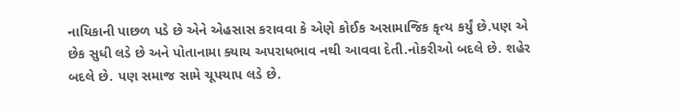નાયિકાની પાછળ પડે છે એને એહસાસ કરાવવા કે એણે કોઈક અસામાજિક કૃત્ય કર્યું છે.પણ એ છેક સુધી લડે છે અને પોતાનામા ક્યાય અપરાધભાવ નથી આવવા દેતી.નોકરીઓ બદલે છે. શહેર બદલે છે. પણ સમાજ સામે ચૂપચાપ લડે છે.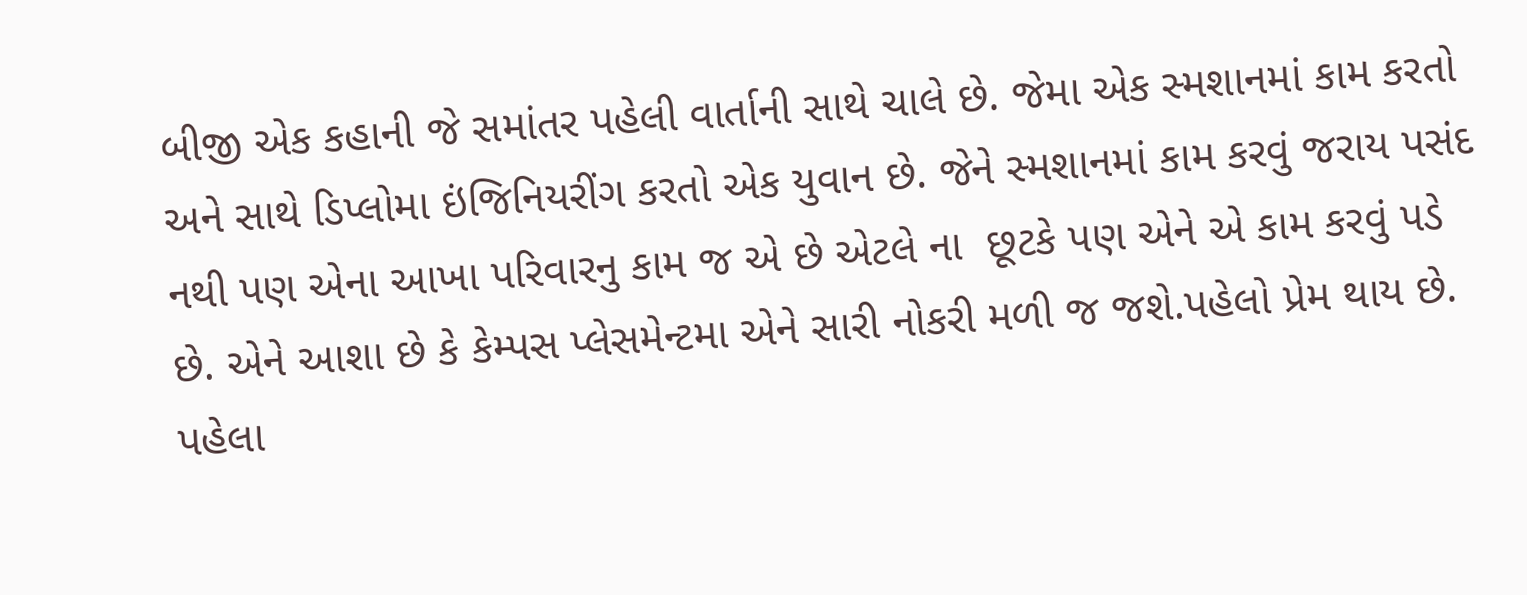બીજી એક કહાની જે સમાંતર પહેલી વાર્તાની સાથે ચાલે છે. જેમા એક સ્મશાનમાં કામ કરતો અને સાથે ડિપ્લોમા ઇંજિનિયરીંગ કરતો એક યુવાન છે. જેને સ્મશાનમાં કામ કરવું જરાય પસંદ નથી પણ એના આખા પરિવારનુ કામ જ એ છે એટલે ના  છૂટકે પણ એને એ કામ કરવું પડે છે. એને આશા છે કે કેમ્પસ પ્લેસમેન્ટમા એને સારી નોકરી મળી જ જશે.પહેલો પ્રેમ થાય છે. પહેલા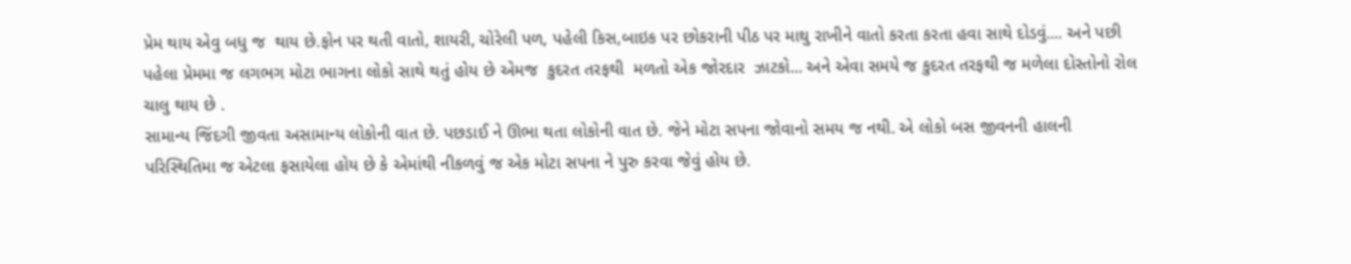પ્રેમ થાય એવુ બધુ જ  થાય છે.ફોન પર થતી વાતો, શાયરી, ચોરેલી પળ, પહેલી કિસ,બાઇક પર છોકરાની પીઠ પર માથુ રાખીને વાતો કરતા કરતા હવા સાથે દોડવું.... અને પછી પહેલા પ્રેમમા જ લગભગ મોટા ભાગના લોકો સાથે થતું હોય છે એમજ  કુદરત તરફથી  મળતો એક જોરદાર  ઝાટકો... અને એવા સમયે જ કુદરત તરફથી જ મળેલા દોસ્તોનો રોલ ચાલુ થાય છે .
સામાન્ય જિંદગી જીવતા અસામાન્ય લોકોની વાત છે. પછડાઈ ને ઊભા થતા લોકોની વાત છે. જેને મોટા સપના જોવાનો સમય જ નથી. એ લોકો બસ જીવનની હાલની પરિસ્થિતિમા જ એટલા ફસાયેલા હોય છે કે એમાંથી નીકળવું જ એક મોટા સપના ને પુરુ કરવા જેવું હોય છે.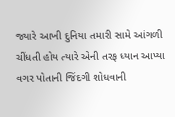જ્યારે આખી દુનિયા તમારી સામે આંગળી ચીંધતી હોય ત્યારે એની તરફ ધ્યાન આપ્યા વગર પોતાની જિંદગી શોધવાની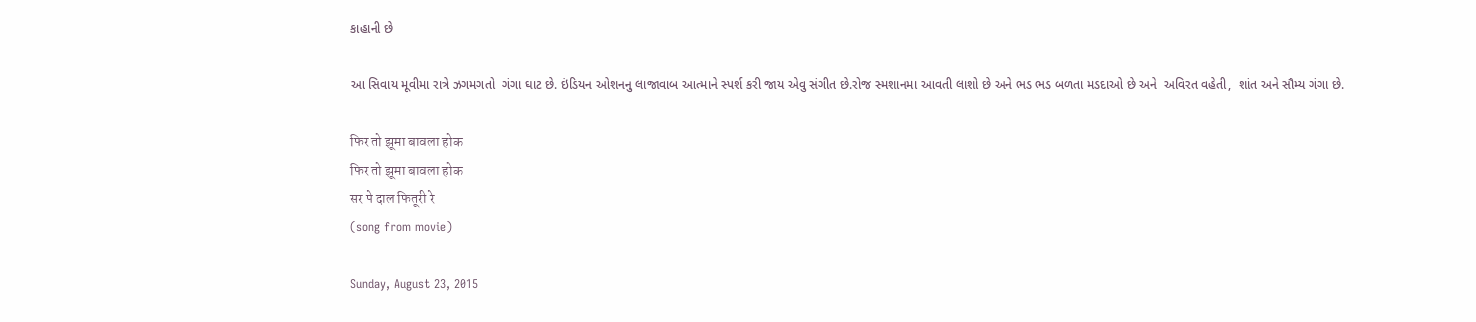કાહાની છે

આ સિવાય મૂવીમા રાત્રે ઝગમગતો  ગંગા ઘાટ છે. ઇંડિયન ઓશનનુ લાજાવાબ આત્માને સ્પર્શ કરી જાય એવુ સંગીત છે.રોજ સ્મશાનમા આવતી લાશો છે અને ભડ ભડ બળતા મડદાઓ છે અને  અવિરત વહેતી,  શાંત અને સૌમ્ય ગંગા છે.

फिर तो झूमा बावला होक
फिर तो झूमा बावला होक
सर पे दाल फितूरी रे
(song from movie)

Sunday, August 23, 2015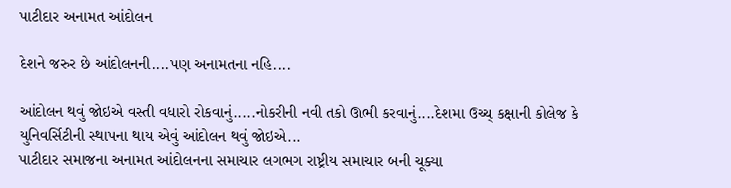પાટીદાર અનામત આંદોલન

દેશને જરુર છે આંદોલનની....પણ અનામતના નહિ....

આંદોલન થવું જોઇએ વસ્તી વધારો રોકવાનું.....નોકરીની નવી તકો ઊભી કરવાનું....દેશમા ઉચ્ચ્ કક્ષાની કોલેજ કે યુનિવર્સિટીની સ્થાપના થાય એવું આંદોલન થવું જોઇએ...
પાટીદાર સમાજના અનામત આંદોલનના સમાચાર લગભગ રાષ્ટ્રીય સમાચાર બની ચૂક્યા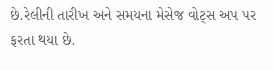છે.રેલીની તારીખ અને સમયના મેસેજ વોટ્સ અપ પર ફરતા થયા છે.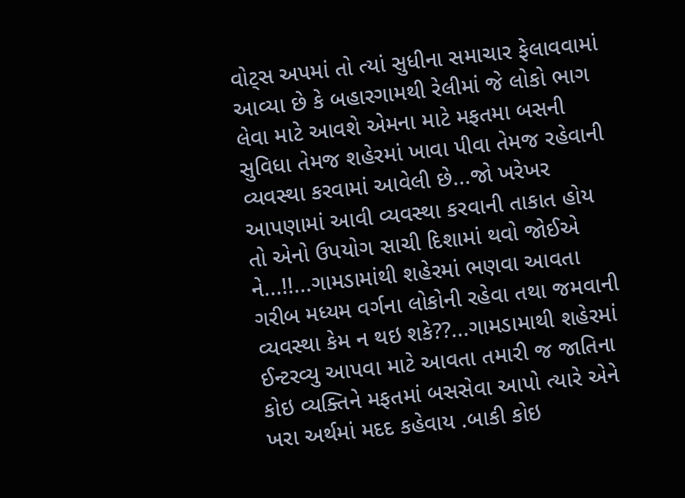વોટ્સ અપમાં તો ત્યાં સુધીના સમાચાર ફેલાવવામાં આવ્યા છે કે બહારગામથી રેલીમાં જે લોકો ભાગ લેવા માટે આવશે એમના માટે મફતમા બસની સુવિધા તેમજ શહેરમાં ખાવા પીવા તેમજ રહેવાની વ્યવસ્થા કરવામાં આવેલી છે...જો ખરેખર આપણામાં આવી વ્યવસ્થા કરવાની તાકાત હોય તો એનો ઉપયોગ સાચી દિશામાં થવો જોઈએ ને...!!...ગામડામાંથી શહેરમાં ભણવા આવતા ગરીબ મધ્યમ વર્ગના લોકોની રહેવા તથા જમવાની વ્યવસ્થા કેમ ન થઇ શકે??...ગામડામાથી શહેરમાં ઈન્ટરવ્યુ આપવા માટે આવતા તમારી જ જાતિના કોઇ વ્યક્તિને મફતમાં બસસેવા આપો ત્યારે એને ખરા અર્થમાં મદદ કહેવાય .બાકી કોઇ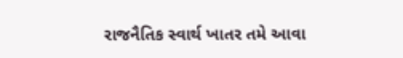રાજનૈતિક સ્વાર્થ ખાતર તમે આવા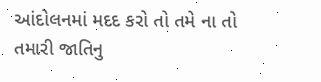આંદોલનમાં મદદ કરો તો તમે ના તો તમારી જાતિનુ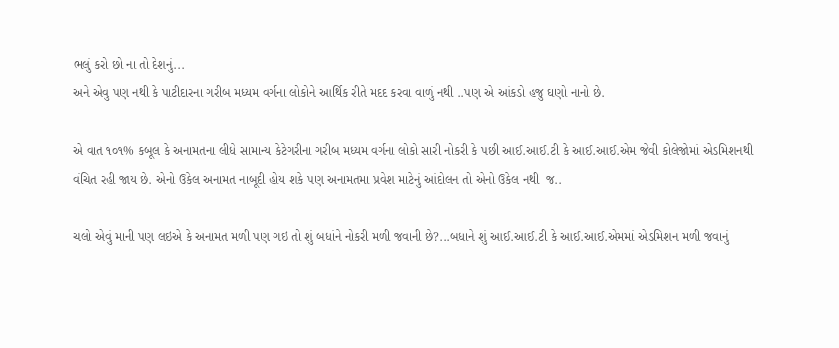ભલું કરો છો ના તો દેશનું...
અને એવુ પણ નથી કે પાટીદારના ગરીબ મધ્યમ વર્ગના લોકોને આર્થિક રીતે મદદ કરવા વાળું નથી ..પણ એ આંકડો હજુ ઘણો નાનો છે.

એ વાત ૧૦૧% કબૂલ કે અનામતના લીધે સામાન્ય કેટેગરીના ગરીબ મધ્યમ વર્ગના લોકો સારી નોકરી કે પછી આઈ.આઈ.ટી કે આઈ.આઈ.એમ જેવી કોલેજોમાં એડમિશનથી વંચિત રહી જાય છે. એનો ઉકેલ અનામત નાબૂદી હોય શકે પણ અનામતમા પ્રવેશ માટેનું આંદોલન તો એનો ઉકેલ નથી  જ..

ચલો એવું માની પણ લઇએ કે અનામત મળી પણ ગઇ તો શું બધાંને નોકરી મળી જવાની છે?...બધાને શું આઈ.આઈ.ટી કે આઈ.આઈ.એમમાં એડમિશન મળી જવાનું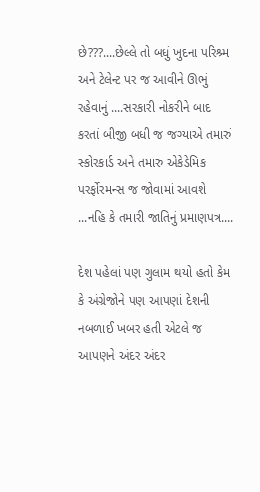છે???....છેલ્લે તો બધું ખુદના પરિશ્ર્મ અને ટેલેન્ટ પર જ આવીને ઊભું રહેવાનું ....સરકારી નોકરીને બાદ કરતાં બીજી બધી જ જગ્યાએ તમારું સ્કોરકાર્ડ અને તમારુ એકેડેમિક પરર્ફોરમન્સ જ જોવામાં આવશે ...નહિ કે તમારી જાતિનું પ્રમાણપત્ર....

દેશ પહેલાં પણ ગુલામ થયો હતો કેમ કે અંગ્રેજોને પણ આપણાં દેશની નબળાઈ ખબર હતી એટલે જ આપણને અંદર અંદર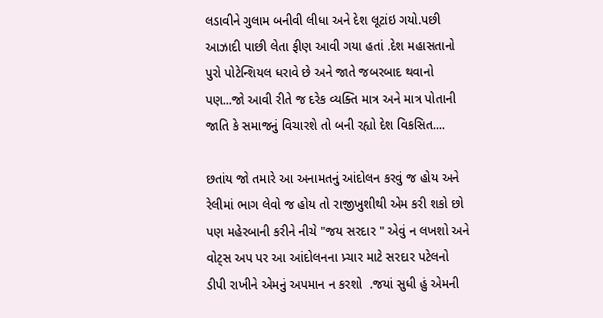લડાવીને ગુલામ બનીવી લીધા અને દેશ લૂટાંઇ ગયો.પછી આઝાદી પાછી લેતા ફીણ આવી ગયા હતાં .દેશ મહાસતાનો પુરો પોટેન્શિયલ ધરાવે છે અને જાતે જબરબાદ થવાનો પણ...જો આવી રીતે જ દરેક વ્યક્તિ માત્ર અને માત્ર પોતાની જાતિ કે સમાજનું વિચારશે તો બની રહ્યો દેશ વિકસિત....

છતાંય જો તમારે આ અનામતનું આંદોલન કરવું જ હોય અને રેલીમાં ભાગ લેવો જ હોય તો રાજીખુશીથી એમ કરી શકો છો પણ મહેરબાની કરીને નીચે "જય સરદાર " એવું ન લખશો અને વોટ્સ અપ પર આ આંદોલનના પ્ર્ચાર માટે સરદાર પટેલનો ડીપી રાખીને એમનું અપમાન ન કરશો  .જયાં સુધી હું એમની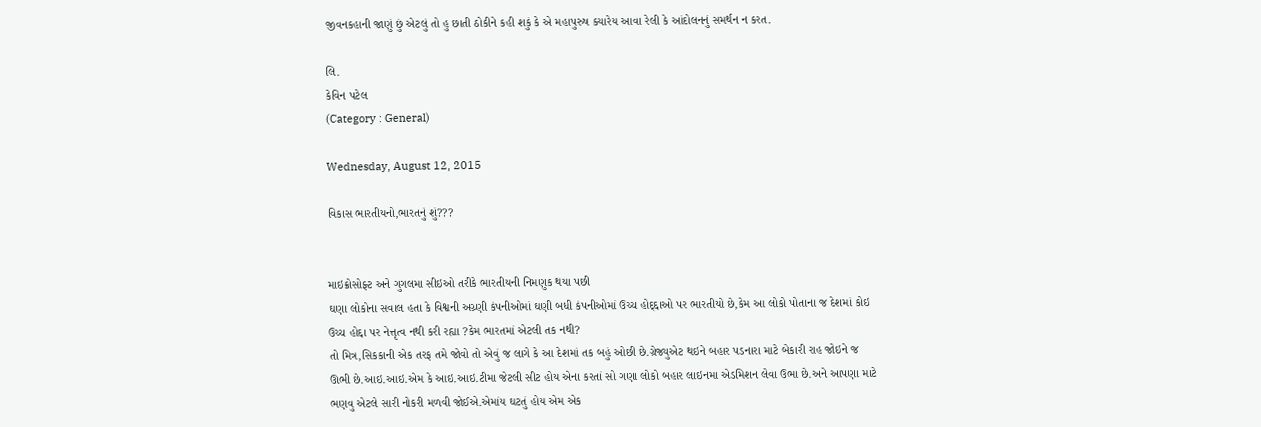જીવનકહાની જાણું છું એટલું તો હુ છાતી ઠોકીને કહી શકું કે એ મહાપુરુષ ક્યારેય આવા રેલી કે આંદોલનનું સમર્થન ન કરત.

લિ.
કેવિન પટેલ
(Category : General)

Wednesday, August 12, 2015

વિકાસ ભારતીયનો,ભારતનું શું???


માઇક્રોસોફ્ટ અને ગુગલમા સીઇઓ તરીકે ભારતીયની નિમણુક થયા પછી
ઘણા લોકોના સવાલ હતા કે વિશ્વની અગ્ર્ણી કંપનીઓમાં ઘણી બધી કંપનીઓમાં ઉચ્ચ હોદ્દ્દાઓ પર ભારતીયો છે,કેમ આ લોકો પોતાના જ દેશમાં કોઇ ઉચ્ચ હોદ્દા પર નેત્તૃત્વ નથી કરી રહ્યા ?કેમ ભારતમાં એટલી તક નથી?
તો મિત્ર,સિકકાની એક તરફ તમે જોવો તો એવું જ લાગે કે આ દેશમાં તક બહું ઓછી છે.ગ્રેજ્યુએટ થઇને બહાર પડનારા માટે બેકારી રાહ જોઇને જ ઊભી છે.આઇ.આઇ.એમ કે આઇ.આઇ.ટીમા જેટલી સીટ હોય એના કરતાં સો ગણા લોકો બહાર લાઇનમા એડમિશન લેવા ઉભા છે.અને આપણા માટે ભણવુ એટલે સારી નોકરી મળવી જોઈએ.એમાંય ઘટતું હોય એમ એક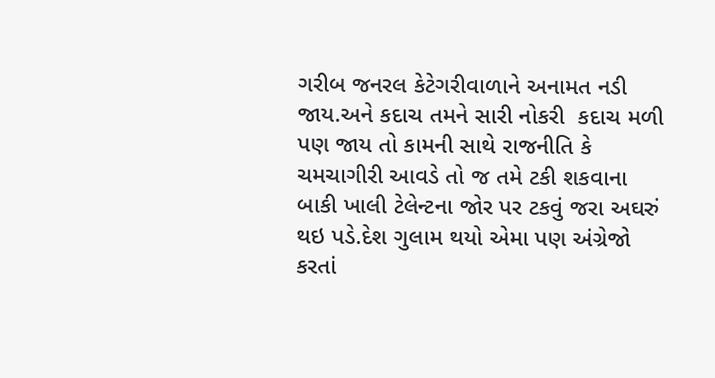ગરીબ જનરલ કેટેગરીવાળાને અનામત નડી જાય.અને કદાચ તમને સારી નોકરી  કદાચ મળી પણ જાય તો કામની સાથે રાજનીતિ કે ચમચાગીરી આવડે તો જ તમે ટકી શકવાના બાકી ખાલી ટેલેન્ટના જોર પર ટકવું જરા અઘરું થઇ પડે.દેશ ગુલામ થયો એમા પણ અંગ્રેજો કરતાં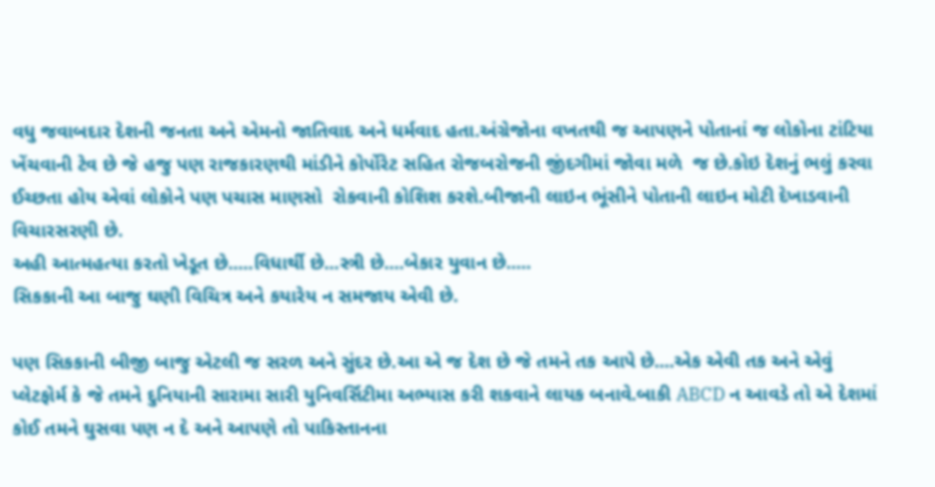વધુ જવાબદાર દેશની જનતા અને એમનો જાતિવાદ અને ધર્મવાદ હતા.અંગ્રેજોના વખતથી જ આપણને પોતાનાં જ લોકોના ટાંટિયા ખેંચવાની ટેવ છે જે હજુ પણ રાજકારણથી માંડીને કોર્પોરેટ સહિત રોજબરોજની જીંદગીમાં જોવા મળે  જ છે.કોઇ દેશનું ભલું કરવા ઈચ્છતા હોય એવાં લોકોને પણ પચાસ માણસો  રોકવાની કોશિશ કરશે.બીજાની લાઇન ભૂંસીને પોતાની લાઇન મોટી દેખાડવાની વિચારસરણી છે.
અહી આત્મહત્યા કરતો ખેડૂત છે.....વિધાર્થી છે...સ્ત્રી છે....બેકાર યુવાન છે.....
સિકકાની આ બાજુ ઘણી વિચિત્ર અને કયારેય ન સમજાય એવી છે.

પણ સિકકાની બીજી બાજુ એટલી જ સરળ અને સુંદર છે.આ એ જ દેશ છે જે તમને તક આપે છે....એક એવી તક અને એવું પ્લેટફોર્મ કે જે તમને દુનિયાની સારામા સારી યુનિવર્સિટીમા અભ્યાસ કરી શકવાને લાયક બનાવે.બાકી ABCD ન આવડે તો એ દેશમાં કોઈ તમને ઘુસવા પણ ન દે અને આપણે તો પાકિસ્તાનના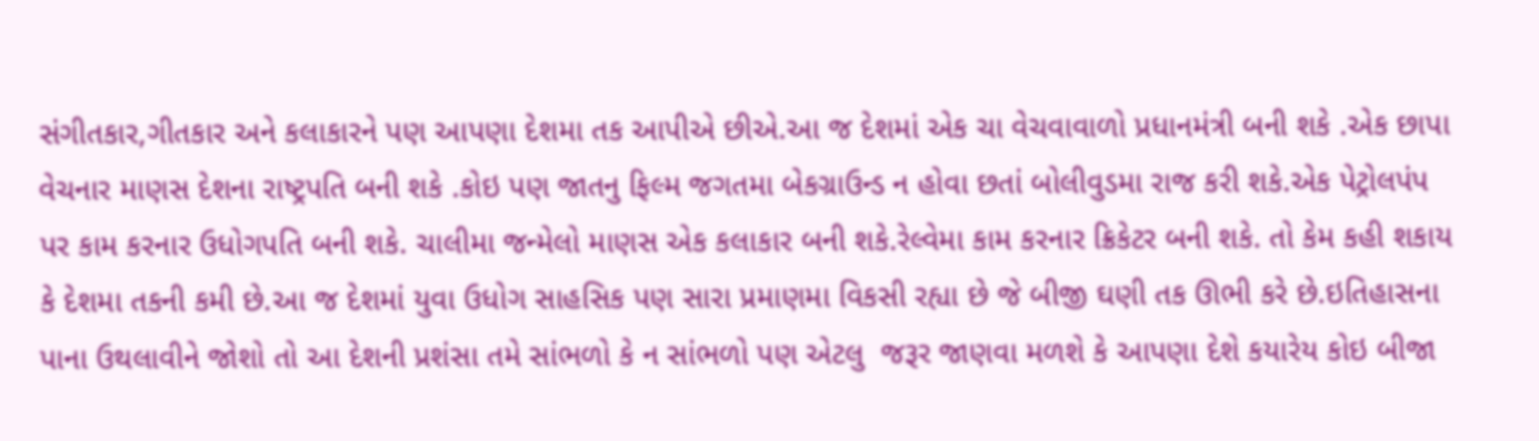સંગીતકાર,ગીતકાર અને કલાકારને પણ આપણા દેશમા તક આપીએ છીએ.આ જ દેશમાં એક ચા વેચવાવાળો પ્રધાનમંત્રી બની શકે .એક છાપા વેચનાર માણસ દેશના રાષ્ટ્રપતિ બની શકે .કોઇ પણ જાતનુ ફિલ્મ જગતમા બેકગ્રાઉન્ડ ન હોવા છતાં બોલીવુડમા રાજ કરી શકે.એક પેટ્રોલપંપ પર કામ કરનાર ઉધોગપતિ બની શકે. ચાલીમા જન્મેલો માણસ એક કલાકાર બની શકે.રેલ્વેમા કામ કરનાર ક્રિકેટર બની શકે. તો કેમ કહી શકાય કે દેશમા તકની કમી છે.આ જ દેશમાં યુવા ઉધોગ સાહસિક પણ સારા પ્રમાણમા વિકસી રહ્યા છે જે બીજી ઘણી તક ઊભી કરે છે.ઇતિહાસના પાના ઉથલાવીને જોશો તો આ દેશની પ્રશંસા તમે સાંભળો કે ન સાંભળો પણ એટલુ  જરૂર જાણવા મળશે કે આપણા દેશે કયારેય કોઇ બીજા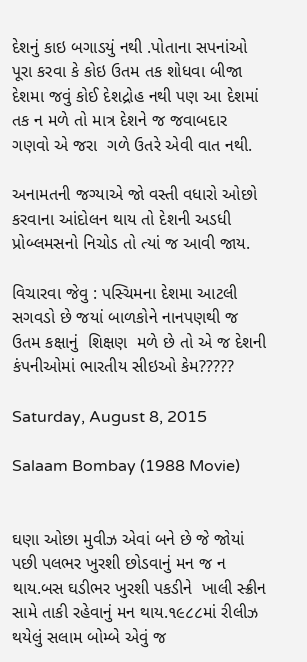દેશનું કાઇ બગાડયું નથી .પોતાના સપનાંઓ પૂરા કરવા કે કોઇ ઉતમ તક શોધવા બીજા દેશમા જવું કોઈ દેશદ્રોહ નથી પણ આ દેશમાં તક ન મળે તો માત્ર દેશને જ જવાબદાર ગણવો એ જરા  ગળે ઉતરે એવી વાત નથી.

અનામતની જગ્યાએ જો વસ્તી વધારો ઓછો કરવાના આંદોલન થાય તો દેશની અડધી પ્રોબ્લમસનો નિચોડ તો ત્યાં જ આવી જાય.

વિચારવા જેવુ : પસ્ચિમના દેશમા આટલી સગવડો છે જયાં બાળકોને નાનપણથી જ ઉતમ કક્ષાનું  શિક્ષણ  મળે છે તો એ જ દેશની કંપનીઓમાં ભારતીય સીઇઓ કેમ?????

Saturday, August 8, 2015

Salaam Bombay (1988 Movie)


ઘણા ઓછા મુવીઝ એવાં બને છે જે જોયાં પછી પલભર ખુરશી છોડવાનું મન જ ન થાય.બસ ઘડીભર ખુરશી પકડીને  ખાલી સ્ક્રીન સામે તાકી રહેવાનું મન થાય.૧૯૮૮માં રીલીઝ થયેલું સલામ બોમ્બે એવું જ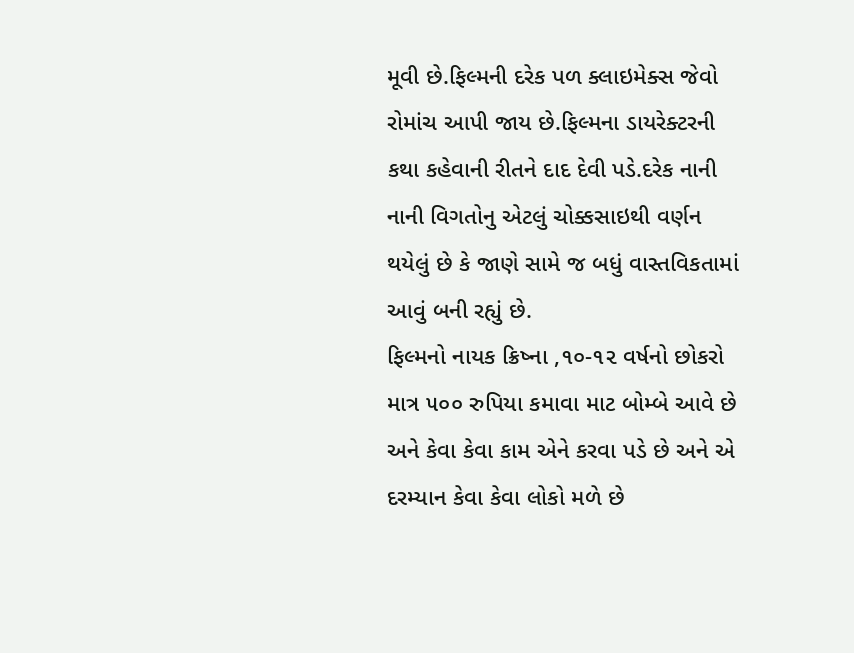મૂવી છે.ફિલ્મની દરેક પળ ક્લાઇમેક્સ જેવો રોમાંચ આપી જાય છે.ફિલ્મના ડાયરેક્ટરની કથા કહેવાની રીતને દાદ દેવી પડે.દરેક નાની નાની વિગતોનુ એટલું ચોક્કસાઇથી વર્ણન થયેલું છે કે જાણે સામે જ બધું વાસ્તવિકતામાં આવું બની રહ્યું છે.
ફિલ્મનો નાયક ક્રિષ્ના ,૧૦-૧૨ વર્ષનો છોકરો માત્ર ૫૦૦ રુપિયા કમાવા માટ બોમ્બે આવે છે અને કેવા કેવા કામ એને કરવા પડે છે અને એ દરમ્યાન કેવા કેવા લોકો મળે છે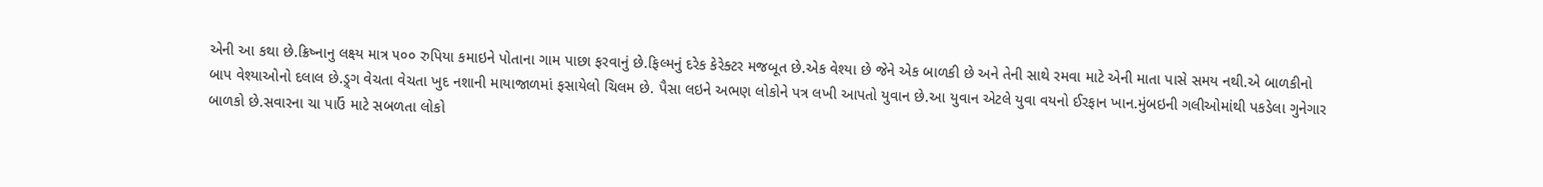એની આ કથા છે.ક્રિષ્નાનુ લક્ષ્ય માત્ર ૫૦૦ રુપિયા કમાઇને પોતાના ગામ પાછા ફરવાનું છે.ફિલ્મનું દરેક કેરેક્ટર મજબૂત છે.એક વેશ્યા છે જેને એક બાળકી છે અને તેની સાથે રમવા માટે એની માતા પાસે સમય નથી.એ બાળકીનો બાપ વેશ્યાઓનો દલાલ છે.ડ્ર્ગ વેચતા વેચતા ખુદ નશાની માયાજાળમાં ફસાયેલો ચિલમ છે. પૈસા લઇને અભણ લોકોને પત્ર લખી આપતો યુવાન છે.આ યુવાન એટલે યુવા વયનો ઈરફાન ખાન.મુંબઇની ગલીઓમાંથી પકડેલા ગુનેગાર બાળકો છે.સવારના ચા પાઉં માટે સબળતા લોકો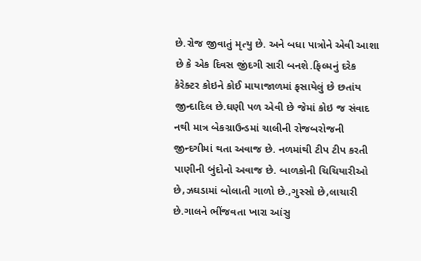છે.રોજ જીવાતું મૃત્યુ છે. અને બધા પાત્રોને એવી આશા છે કે એક દિવસ જીંદગી સારી બનશે.ફિલ્મનું દરેક કેરેક્ટર કોઇને કોઈ માયાજાળમાં ફસાયેલું છે છતાંય જીન્દાદિલ છે.ઘણી પળ એવી છે જેમાં કોઇ જ સંવાદ નથી માત્ર બેકગ્રાઉન્ડમાં ચાલીની રોજબરોજની જીન્દગીમાં થતા અવાજ છે. નળમાંથી ટીપ ટીપ કરતી પાણીની બુંદોનો અવાજ છે. બાળકોની ચિચિયારીઓ છે,ઝઘડામાં બોલાતી ગાળો છે.,ગુસ્સો છે,લાચારી છે.ગાલને ભીંજવતા ખારા આંસુ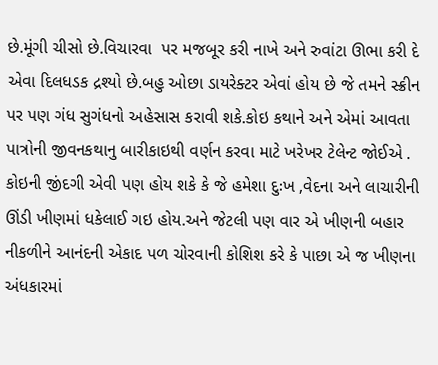છે.મૂંગી ચીસો છે.વિચારવા  પર મજબૂર કરી નાખે અને રુવાંટા ઊભા કરી દે એવા દિલધડક દ્રશ્યો છે.બહુ ઓછા ડાયરેક્ટર એવાં હોય છે જે તમને સ્ક્રીન પર પણ ગંધ સુગંધનો અહેસાસ કરાવી શકે.કોઇ કથાને અને એમાં આવતા પાત્રોની જીવનકથાનુ બારીકાઇથી વર્ણન કરવા માટે ખરેખર ટેલેન્ટ જોઈએ .
કોઇની જીંદગી એવી પણ હોય શકે કે જે હમેશા દુઃખ ,વેદના અને લાચારીની ઊંડી ખીણમાં ધકેલાઈ ગઇ હોય.અને જેટલી પણ વાર એ ખીણની બહાર નીકળીને આનંદની એકાદ પળ ચોરવાની કોશિશ કરે કે પાછા એ જ ખીણના અંધકારમાં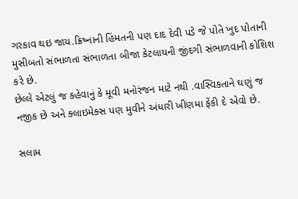ગરકાવ થઇ જાય.ક્રિષ્નાની હિંમતની પણ દાદ દેવી પડે જે પોતે ખુદ પોતાની મુસીબતો સંભાળતા સંભાળતા બીજા કેટલાયની જીંદગી સંભાળવાની કોશિશ કરે છે.
છેલ્લે એટલું જ કહેવાનું કે મૂવી મનોરંજન માટે નથી .વાસ્વિકતાને ઘણું જ નજીક છે અને ક્લાઇમેક્સ પણ મુવીને અંધારી ખીણમા ફેંકી દે એવો છે.

સલામ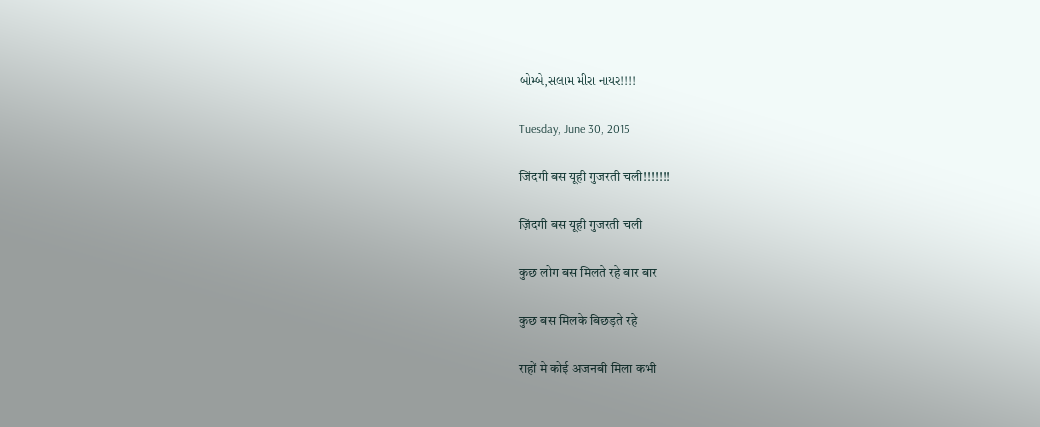બોમ્બે,સલામ મીરા નાયર!!!!

Tuesday, June 30, 2015

जिंदगी बस यूही गुजरती चली!!!!!!!

ज़िंदगी बस यूही गुजरती चली

कुछ लोग बस मिलते रहे बार बार

कुछ बस मिलके बिछड़ते रहे

राहों मे कोई अजनबी मिला कभी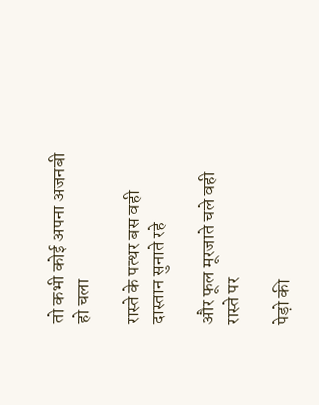तो कभी कोई अपना अजनबी हो चला

रास्ते के पत्थर बस वही दास्तान सुनाते रहे

और फूल मूरजाते चले वही रास्ते पर

पेड़ो की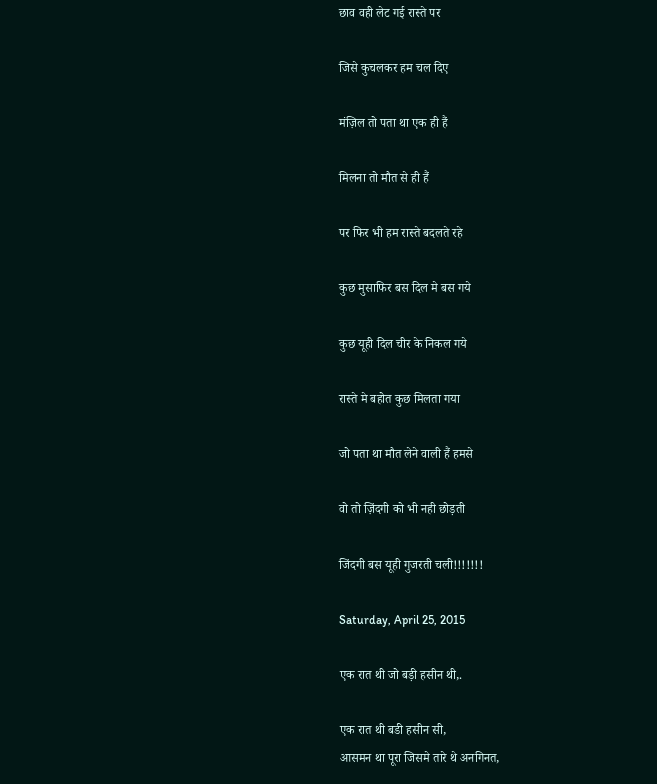छाव वही लेट गई रास्ते पर

जिसे कुचलकर हम चल दिए

मंज़िल तो पता था एक ही हैं

मिलना तो मौत से ही हैं

पर फिर भी हम रास्ते बदलते रहे

कुछ मुसाफिर बस दिल मे बस गये

कुछ यूही दिल चीर के निकल गये

रास्ते मे बहोत कुछ मिलता गया

जो पता था मौत लेने वाली हैं हमसे

वो तो ज़िंदगी को भी नही छोड़ती

जिंदगी बस यूही गुजरती चली!!!!!!!

Saturday, April 25, 2015

एक रात थी जो बड़ी हसीन थी,.

एक रात थी बडी हसीन सी,
आसमन था पूरा जिसमे तारे थे अनगिनत,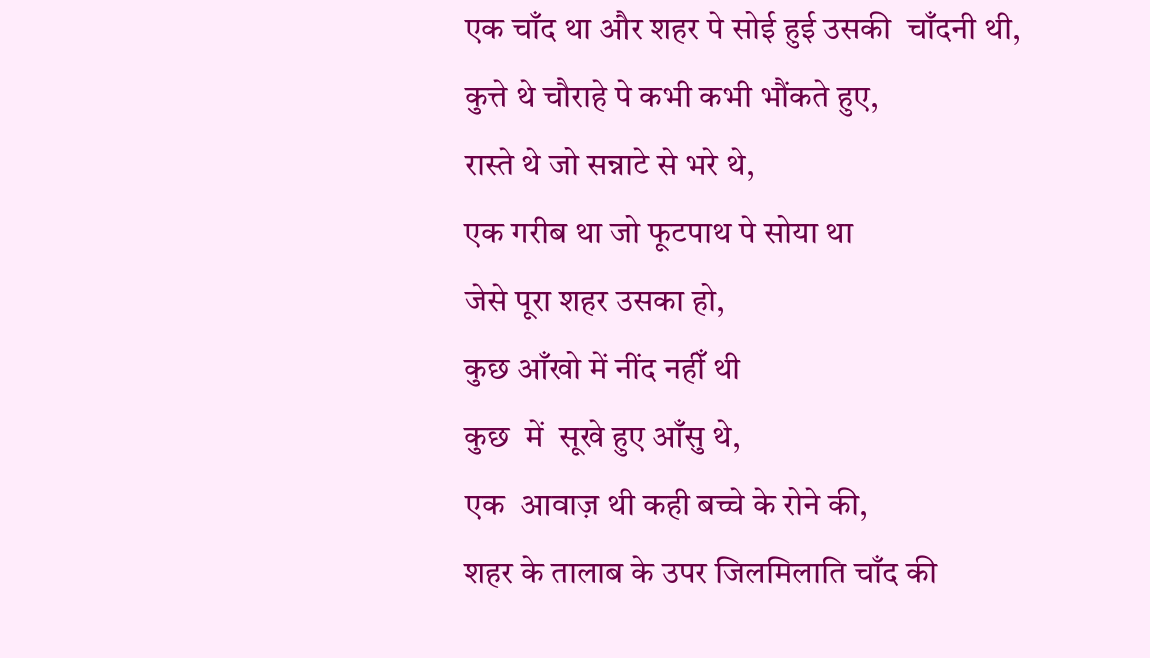एक चाँद था और शहर पे सोई हुई उसकी  चाँदनी थी,
कुत्ते थे चौराहे पे कभी कभी भौंकते हुए,
रास्ते थे जो सन्नाटे से भरे थे,
एक गरीब था जो फूटपाथ पे सोया था
जेसे पूरा शहर उसका हो,
कुछ आँखो में नींद नहीँ थी
कुछ  में  सूखे हुए आँसु थे,
एक  आवाज़ थी कही बच्चे के रोने की,
शहर के तालाब के उपर जिलमिलाति चाँद की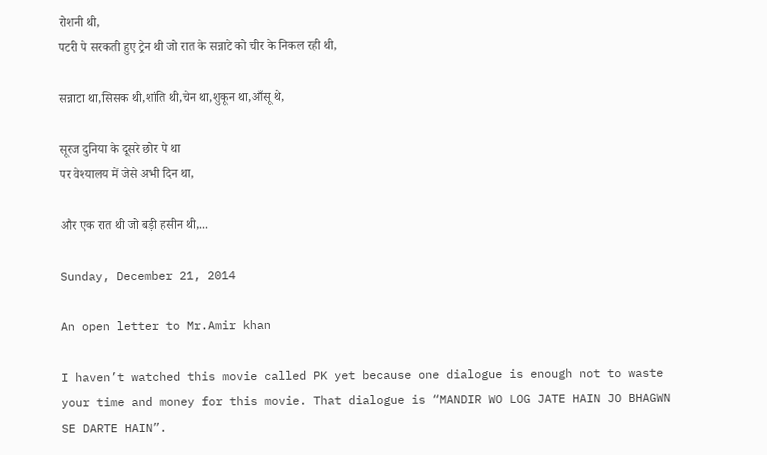रोशनी थी,
पटरी पे सरकती हुए ट्रेन थी जो रात के सन्नाटे को चीर के निकल रही थी,

सन्नाटा था,सिसक थी,शांति थी,चेन था,शुकून था,आँसू थे,

सूरज दुनिया के दूसरे छोर पे था
पर वेश्यालय में जेसे अभी दिन था,

और एक रात थी जो बड़ी हसीन थी,...

Sunday, December 21, 2014

An open letter to Mr.Amir khan

I haven’t watched this movie called PK yet because one dialogue is enough not to waste your time and money for this movie. That dialogue is “MANDIR WO LOG JATE HAIN JO BHAGWN SE DARTE HAIN”.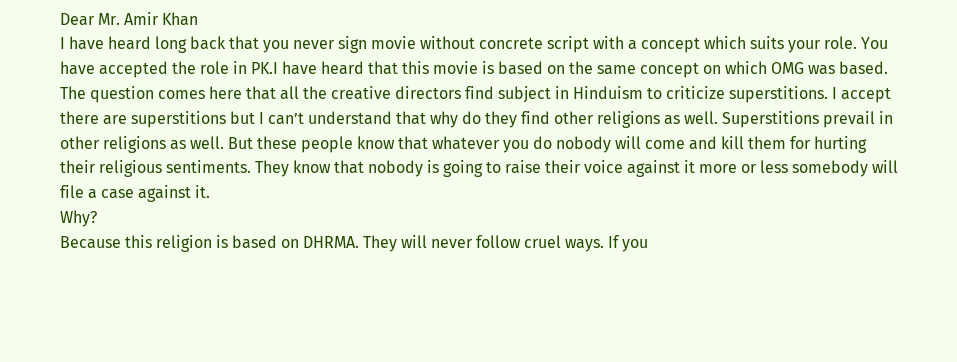Dear Mr. Amir Khan
I have heard long back that you never sign movie without concrete script with a concept which suits your role. You have accepted the role in PK.I have heard that this movie is based on the same concept on which OMG was based. The question comes here that all the creative directors find subject in Hinduism to criticize superstitions. I accept there are superstitions but I can’t understand that why do they find other religions as well. Superstitions prevail in other religions as well. But these people know that whatever you do nobody will come and kill them for hurting their religious sentiments. They know that nobody is going to raise their voice against it more or less somebody will file a case against it.
Why?
Because this religion is based on DHRMA. They will never follow cruel ways. If you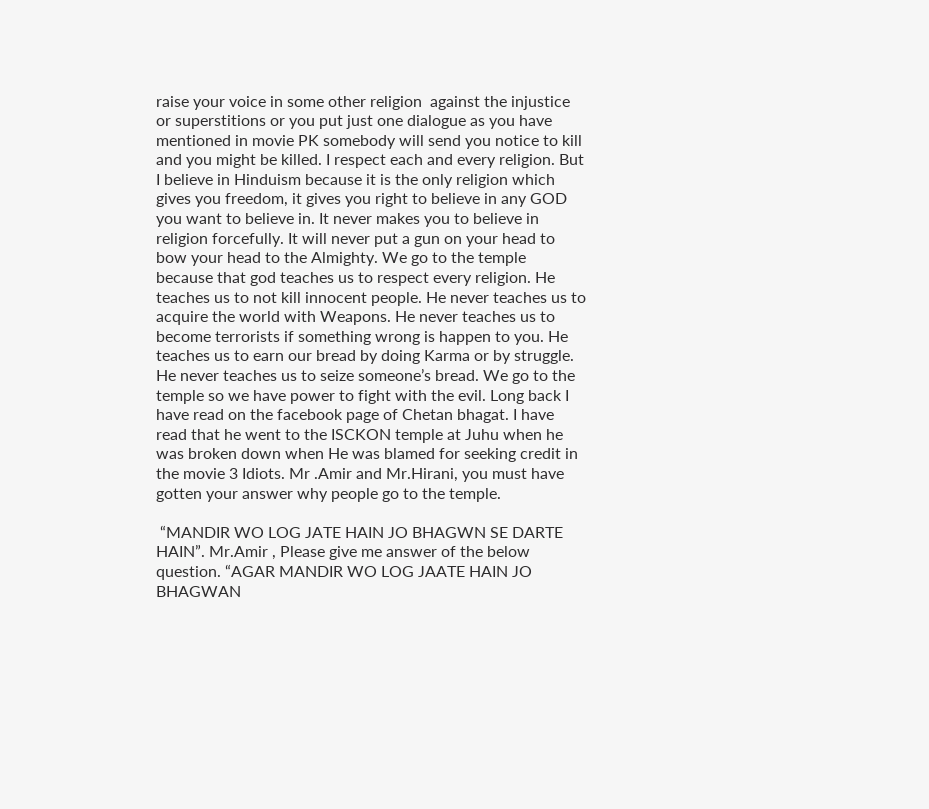raise your voice in some other religion  against the injustice or superstitions or you put just one dialogue as you have mentioned in movie PK somebody will send you notice to kill and you might be killed. I respect each and every religion. But I believe in Hinduism because it is the only religion which gives you freedom, it gives you right to believe in any GOD you want to believe in. It never makes you to believe in religion forcefully. It will never put a gun on your head to bow your head to the Almighty. We go to the temple because that god teaches us to respect every religion. He teaches us to not kill innocent people. He never teaches us to acquire the world with Weapons. He never teaches us to become terrorists if something wrong is happen to you. He teaches us to earn our bread by doing Karma or by struggle. He never teaches us to seize someone’s bread. We go to the temple so we have power to fight with the evil. Long back I have read on the facebook page of Chetan bhagat. I have read that he went to the ISCKON temple at Juhu when he was broken down when He was blamed for seeking credit in the movie 3 Idiots. Mr .Amir and Mr.Hirani, you must have gotten your answer why people go to the temple.

 “MANDIR WO LOG JATE HAIN JO BHAGWN SE DARTE HAIN”. Mr.Amir , Please give me answer of the below question. “AGAR MANDIR WO LOG JAATE HAIN JO BHAGWAN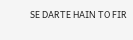SE DARTE HAIN TO FIR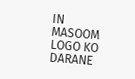IN MASOOM LOGO KO DARANE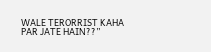WALE TERORRIST KAHA PAR JATE HAIN??”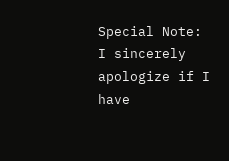Special Note:
I sincerely apologize if I have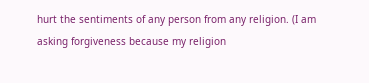hurt the sentiments of any person from any religion. (I am asking forgiveness because my religion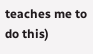teaches me to do this)